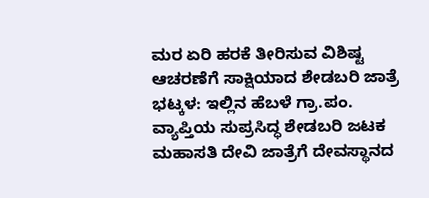ಮರ ಏರಿ ಹರಕೆ ತೀರಿಸುವ ವಿಶಿಷ್ಟ ಆಚರಣೆಗೆ ಸಾಕ್ಷಿಯಾದ ಶೇಡಬರಿ ಜಾತ್ರೆ
ಭಟ್ಕಳ: ಇಲ್ಲಿನ ಹೆಬಳೆ ಗ್ರಾ.ಪಂ. ವ್ಯಾಪ್ತಿಯ ಸುಪ್ರಸಿದ್ಧ ಶೇಡಬರಿ ಜಟಕ ಮಹಾಸತಿ ದೇವಿ ಜಾತ್ರೆಗೆ ದೇವಸ್ಥಾನದ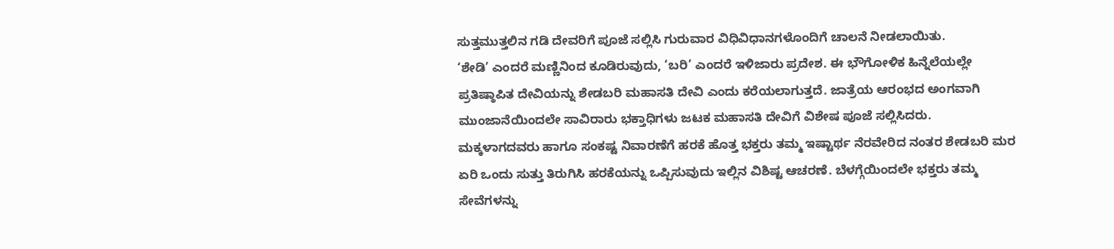ಸುತ್ತಮುತ್ತಲಿನ ಗಡಿ ದೇವರಿಗೆ ಪೂಜೆ ಸಲ್ಲಿಸಿ ಗುರುವಾರ ವಿಧಿವಿಧಾನಗಳೊಂದಿಗೆ ಚಾಲನೆ ನೀಡಲಾಯಿತು.
‘ಶೇಡಿ’ ಎಂದರೆ ಮಣ್ಣಿನಿಂದ ಕೂಡಿರುವುದು, ‘ಬರಿ’ ಎಂದರೆ ಇಳಿಜಾರು ಪ್ರದೇಶ. ಈ ಭೌಗೋಳಿಕ ಹಿನ್ನೆಲೆಯಲ್ಲೇ ಪ್ರತಿಷ್ಠಾಪಿತ ದೇವಿಯನ್ನು ಶೇಡಬರಿ ಮಹಾಸತಿ ದೇವಿ ಎಂದು ಕರೆಯಲಾಗುತ್ತದೆ. ಜಾತ್ರೆಯ ಆರಂಭದ ಅಂಗವಾಗಿ ಮುಂಜಾನೆಯಿಂದಲೇ ಸಾವಿರಾರು ಭಕ್ತಾಧಿಗಳು ಜಟಕ ಮಹಾಸತಿ ದೇವಿಗೆ ವಿಶೇಷ ಪೂಜೆ ಸಲ್ಲಿಸಿದರು.
ಮಕ್ಕಳಾಗದವರು ಹಾಗೂ ಸಂಕಷ್ಟ ನಿವಾರಣೆಗೆ ಹರಕೆ ಹೊತ್ತ ಭಕ್ತರು ತಮ್ಮ ಇಷ್ಟಾರ್ಥ ನೆರವೇರಿದ ನಂತರ ಶೇಡಬರಿ ಮರ ಏರಿ ಒಂದು ಸುತ್ತು ತಿರುಗಿಸಿ ಹರಕೆಯನ್ನು ಒಪ್ಪಿಸುವುದು ಇಲ್ಲಿನ ವಿಶಿಷ್ಟ ಆಚರಣೆ. ಬೆಳಗ್ಗೆಯಿಂದಲೇ ಭಕ್ತರು ತಮ್ಮ ಸೇವೆಗಳನ್ನು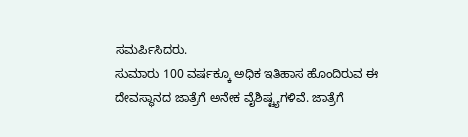ಸಮರ್ಪಿಸಿದರು.
ಸುಮಾರು 100 ವರ್ಷಕ್ಕೂ ಅಧಿಕ ಇತಿಹಾಸ ಹೊಂದಿರುವ ಈ ದೇವಸ್ಥಾನದ ಜಾತ್ರೆಗೆ ಅನೇಕ ವೈಶಿಷ್ಟ್ಯಗಳಿವೆ. ಜಾತ್ರೆಗೆ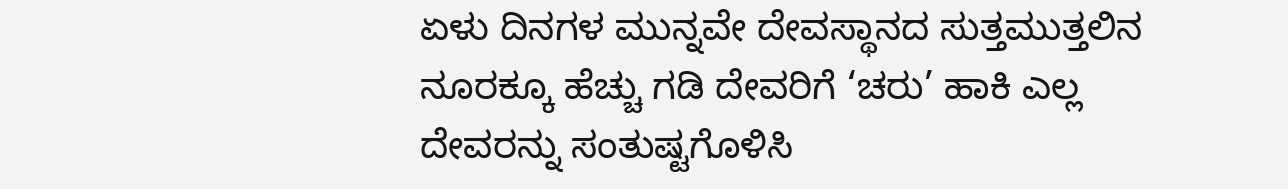ಏಳು ದಿನಗಳ ಮುನ್ನವೇ ದೇವಸ್ಥಾನದ ಸುತ್ತಮುತ್ತಲಿನ ನೂರಕ್ಕೂ ಹೆಚ್ಚು ಗಡಿ ದೇವರಿಗೆ ‘ಚರು’ ಹಾಕಿ ಎಲ್ಲ ದೇವರನ್ನು ಸಂತುಷ್ಟಗೊಳಿಸಿ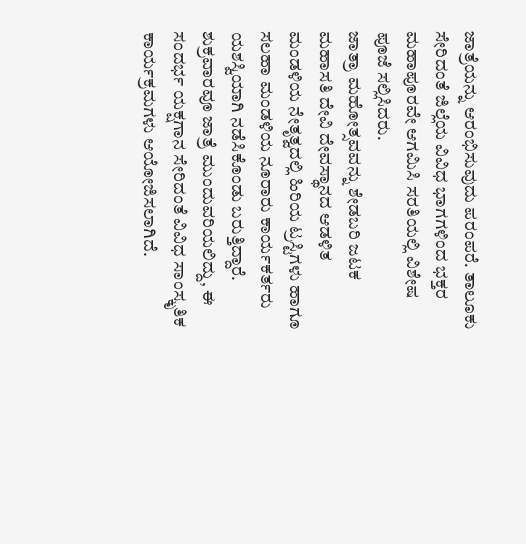ಜಾತ್ರೆಯನ್ನು ಆರಂಭಿಸುವುದು ಪರಂಪರೆ. ತಾಲೂಕು ಸೇರಿದಂತೆ ಜಿಲ್ಲೆಯ ವಿವಿಧ ಭಾಗಗಳಿಂದ ಭಕ್ತರ ಮಹಾಪೂರವೇ ಆಗಮಿಸಿ ಸರತಿಯಲ್ಲಿ ವಿಶೇಷ ಪೂಜೆ ಸಲ್ಲಿಸಿದರು.
ಜಾತ್ರಾ ಮಹೋತ್ಸವವನ್ನು ಶೇಡಬರಿ ಜಟಕ ಮಹಾಸತಿ ದೇವಿ ದೇವಸ್ಥಾನದ ಆಡಳಿತ ಮಂಡಳಿಯ ನೇತೃತ್ವದಲ್ಲಿ ಹಿರಿಯ ಟ್ರಸ್ಟಿಗಳು ಹಾಗೂ ಸಲಹಾ ಮಂಡಳಿಯ ನೂರಾರು ಕಾರ್ಯಕರ್ತರು ಯಶಸ್ವಿಯಾಗಿ ನಡೆಸಿಕೊಂಡು ಬರುತ್ತಿದ್ದಾರೆ.
ಶುಕ್ರವಾರವೂ ಜಾತ್ರೆ ಮುಂದುವರಿಯಲಿದ್ದು, ಈ ಸಂದರ್ಭ ಯಕ್ಷಗಾನ ಸೇರಿದಂತೆ ವಿವಿಧ ಸಾಂಸ್ಕೃತಿಕ ಕಾರ್ಯಕ್ರಮಗಳು ಆಯೋಜಿಸಲಾಗಿದೆ.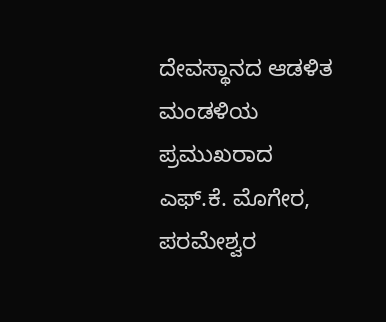ದೇವಸ್ಥಾನದ ಆಡಳಿತ ಮಂಡಳಿಯ ಪ್ರಮುಖರಾದ ಎಫ್.ಕೆ. ಮೊಗೇರ, ಪರಮೇಶ್ವರ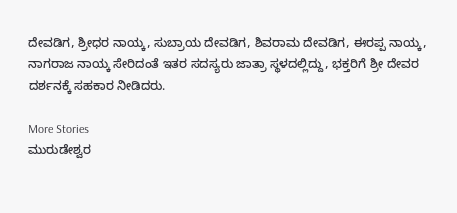ದೇವಡಿಗ, ಶ್ರೀಧರ ನಾಯ್ಕ, ಸುಬ್ರಾಯ ದೇವಡಿಗ, ಶಿವರಾಮ ದೇವಡಿಗ, ಈರಪ್ಪ ನಾಯ್ಕ, ನಾಗರಾಜ ನಾಯ್ಕ ಸೇರಿದಂತೆ ಇತರ ಸದಸ್ಯರು ಜಾತ್ರಾ ಸ್ಥಳದಲ್ಲಿದ್ದು, ಭಕ್ತರಿಗೆ ಶ್ರೀ ದೇವರ ದರ್ಶನಕ್ಕೆ ಸಹಕಾರ ನೀಡಿದರು.

More Stories
ಮುರುಡೇಶ್ವರ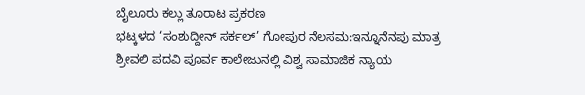ಬೈಲೂರು ಕಲ್ಲು ತೂರಾಟ ಪ್ರಕರಣ
ಭಟ್ಕಳದ ‘ಸಂಶುದ್ದೀನ್ ಸರ್ಕಲ್’ ಗೋಪುರ ನೆಲಸಮ:ಇನ್ನೂನೆನಪು ಮಾತ್ರ
ಶ್ರೀವಲಿ ಪದವಿ ಪೂರ್ವ ಕಾಲೇಜುನಲ್ಲಿ ವಿಶ್ವ ಸಾಮಾಜಿಕ ನ್ಯಾಯ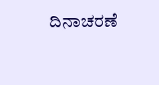ದಿನಾಚರಣೆ